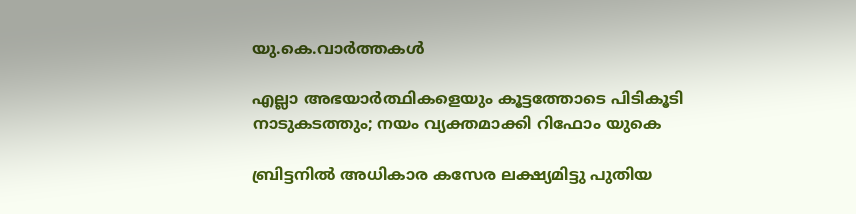യു.കെ.വാര്‍ത്തകള്‍

എല്ലാ അഭയാര്‍ത്ഥികളെയും കൂട്ടത്തോടെ പിടികൂടി നാടുകടത്തും; നയം വ്യക്തമാക്കി റിഫോം യുകെ

ബ്രിട്ടനില്‍ അധികാര കസേര ലക്ഷ്യമിട്ടു പുതിയ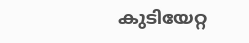കുടിയേറ്റ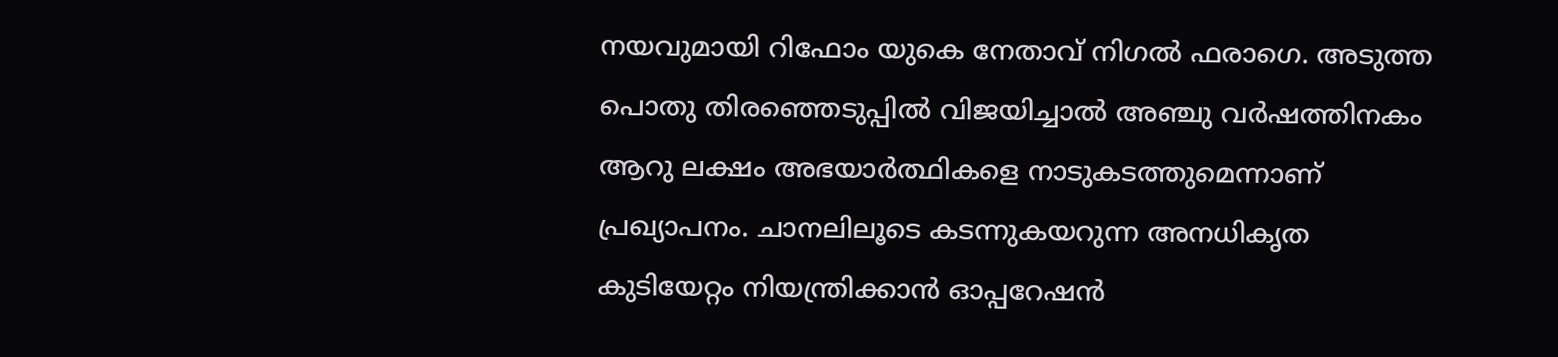നയവുമായി റിഫോം യുകെ നേതാവ് നിഗല്‍ ഫരാഗെ. അടുത്ത പൊതു തിരഞ്ഞെടുപ്പില്‍ വിജയിച്ചാല്‍ അഞ്ചു വര്‍ഷത്തിനകം ആറു ലക്ഷം അഭയാര്‍ത്ഥികളെ നാടുകടത്തുമെന്നാണ് പ്രഖ്യാപനം. ചാനലിലൂടെ കടന്നുകയറുന്ന അനധികൃത കുടിയേറ്റം നിയന്ത്രിക്കാന്‍ ഓപ്പറേഷന്‍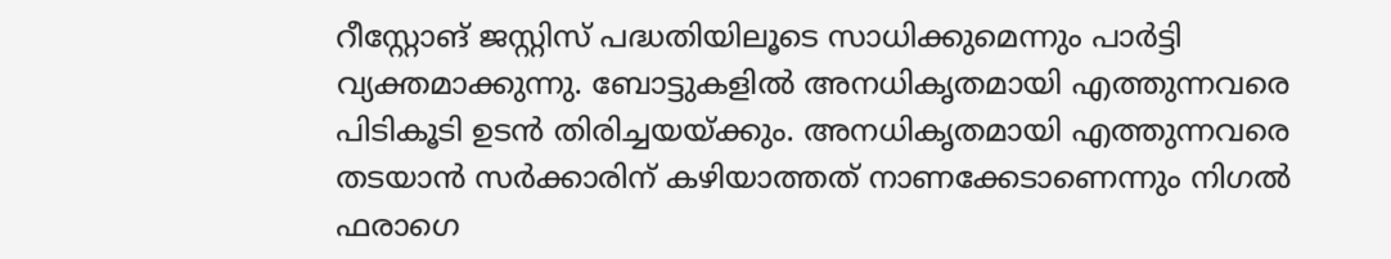റീസ്റ്റോങ് ജസ്റ്റിസ് പദ്ധതിയിലൂടെ സാധിക്കുമെന്നും പാര്‍ട്ടി വ്യക്തമാക്കുന്നു. ബോട്ടുകളില്‍ അനധികൃതമായി എത്തുന്നവരെ പിടികൂടി ഉടന്‍ തിരിച്ചയയ്ക്കും. അനധികൃതമായി എത്തുന്നവരെ തടയാന്‍ സര്‍ക്കാരിന് കഴിയാത്തത് നാണക്കേടാണെന്നും നിഗല്‍ ഫരാഗെ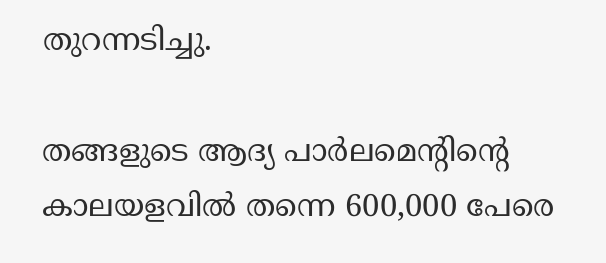തുറന്നടിച്ചു.

തങ്ങളുടെ ആദ്യ പാര്‍ലമെന്റിന്റെ കാലയളവില്‍ തന്നെ 600,000 പേരെ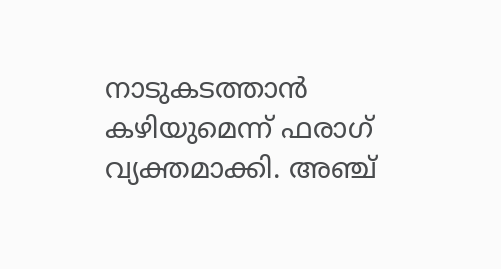നാടുകടത്താന്‍ കഴിയുമെന്ന് ഫരാഗ് വ്യക്തമാക്കി. അഞ്ച്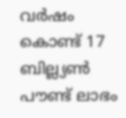വര്‍ഷം കൊണ്ട് 17 ബില്ല്യണ്‍ പൗണ്ട് ലാഭം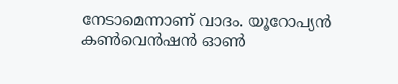നേടാമെന്നാണ് വാദം. യൂറോപ്യന്‍ കണ്‍വെന്‍ഷന്‍ ഓണ്‍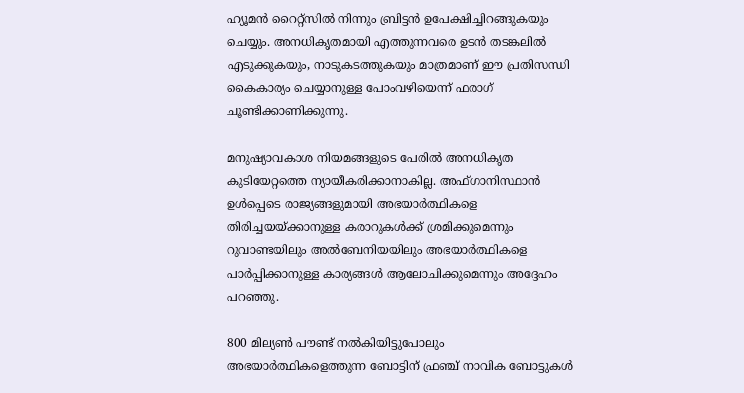ഹ്യൂമന്‍ റൈറ്റ്‌സില്‍ നിന്നും ബ്രിട്ടന്‍ ഉപേക്ഷിച്ചിറങ്ങുകയും ചെയ്യും. അനധികൃതമായി എത്തുന്നവരെ ഉടന്‍ തടങ്കലില്‍ എടുക്കുകയും, നാടുകടത്തുകയും മാത്രമാണ് ഈ പ്രതിസന്ധി കൈകാര്യം ചെയ്യാനുള്ള പോംവഴിയെന്ന് ഫരാഗ് ചൂണ്ടിക്കാണിക്കുന്നു.

മനുഷ്യാവകാശ നിയമങ്ങളുടെ പേരില്‍ അനധികൃത കുടിയേറ്റത്തെ ന്യായീകരിക്കാനാകില്ല. അഫ്ഗാനിസ്ഥാന്‍ ഉള്‍പ്പെടെ രാജ്യങ്ങളുമായി അഭയാര്‍ത്ഥികളെ തിരിച്ചയയ്ക്കാനുള്ള കരാറുകള്‍ക്ക് ശ്രമിക്കുമെന്നും റുവാണ്ടയിലും അല്‍ബേനിയയിലും അഭയാര്‍ത്ഥികളെ പാര്‍പ്പിക്കാനുള്ള കാര്യങ്ങള്‍ ആലോചിക്കുമെന്നും അദ്ദേഹം പറഞ്ഞു.

800 മില്യണ്‍ പൗണ്ട് നല്‍കിയിട്ടുപോലും അഭയാര്‍ത്ഥികളെത്തുന്ന ബോട്ടിന് ഫ്രഞ്ച് നാവിക ബോട്ടുകള്‍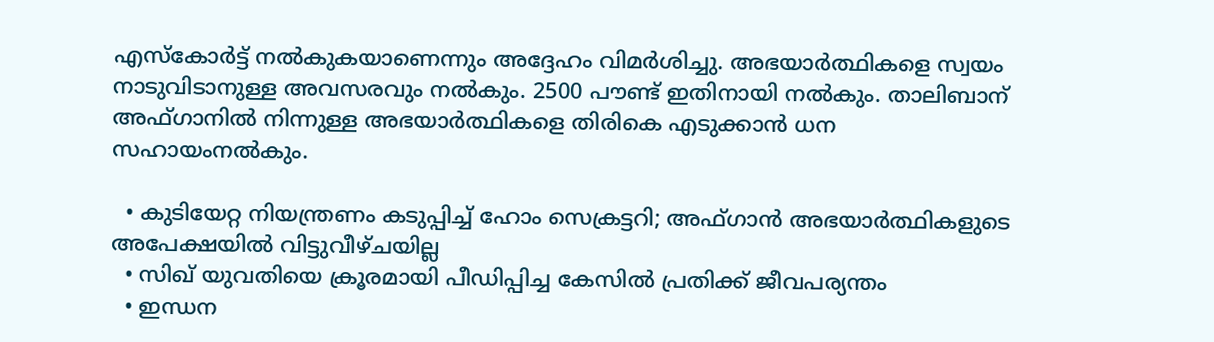എസ്‌കോര്‍ട്ട് നല്‍കുകയാണെന്നും അദ്ദേഹം വിമര്‍ശിച്ചു. അഭയാര്‍ത്ഥികളെ സ്വയം നാടുവിടാനുള്ള അവസരവും നല്‍കും. 2500 പൗണ്ട് ഇതിനായി നല്‍കും. താലിബാന് അഫ്ഗാനില്‍ നിന്നുള്ള അഭയാര്‍ത്ഥികളെ തിരികെ എടുക്കാന്‍ ധന സഹായംനല്‍കും.

  • കുടിയേറ്റ നിയന്ത്രണം കടുപ്പിച്ച് ഹോം സെക്രട്ടറി; അഫ്ഗാന്‍ അഭയാര്‍ത്ഥികളുടെ അപേക്ഷയില്‍ വിട്ടുവീഴ്ചയില്ല
  • സിഖ് യുവതിയെ ക്രൂരമായി പീഡിപ്പിച്ച കേസില്‍ പ്രതിക്ക് ജീവപര്യന്തം
  • ഇന്ധന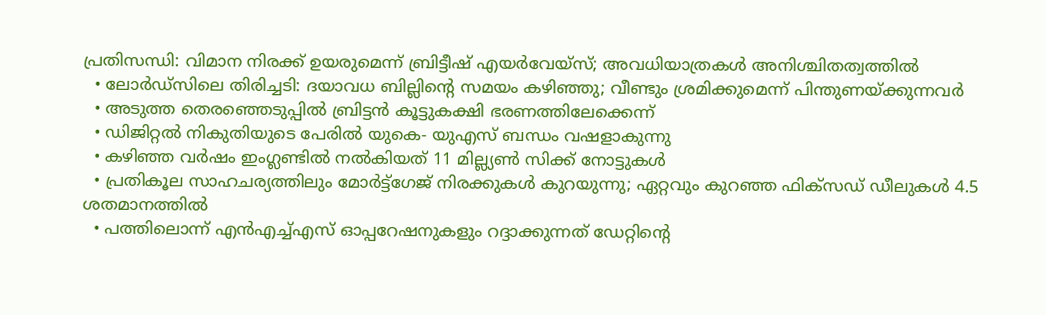പ്രതിസന്ധി: വിമാന നിരക്ക് ഉയരുമെന്ന് ബ്രിട്ടീഷ് എയര്‍വേയ്‌സ്; അവധിയാത്രകള്‍ അനിശ്ചിതത്വത്തില്‍
  • ലോര്‍ഡ്‌സിലെ തിരിച്ചടി: ദയാവധ ബില്ലിന്റെ സമയം കഴിഞ്ഞു; വീണ്ടും ശ്രമിക്കുമെന്ന് പിന്തുണയ്ക്കുന്നവര്‍
  • അടുത്ത തെരഞ്ഞെടുപ്പില്‍ ബ്രിട്ടന്‍ കൂട്ടുകക്ഷി ഭരണത്തിലേക്കെന്ന്
  • ഡിജിറ്റല്‍ നികുതിയുടെ പേരില്‍ യുകെ- യുഎസ് ബന്ധം വഷളാകുന്നു
  • കഴിഞ്ഞ വര്‍ഷം ഇംഗ്ലണ്ടില്‍ നല്‍കിയത് 11 മില്ല്യണ്‍ സിക്ക് നോട്ടുകള്‍
  • പ്രതികൂല സാഹചര്യത്തിലും മോര്‍ട്ട്‌ഗേജ് നിരക്കുകള്‍ കുറയുന്നു; ഏറ്റവും കുറഞ്ഞ ഫിക്‌സഡ് ഡീലുകള്‍ 4.5 ശതമാനത്തില്‍
  • പത്തിലൊന്ന് എന്‍എച്ച്എസ് ഓപ്പറേഷനുകളും റദ്ദാക്കുന്നത് ഡേറ്റിന്റെ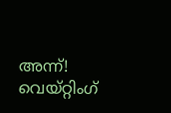അന്ന്! വെയ്റ്റിംഗ്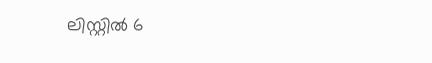ലിസ്റ്റില്‍ 6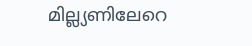മില്ല്യണിലേറെ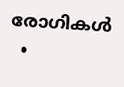രോഗികള്‍
  •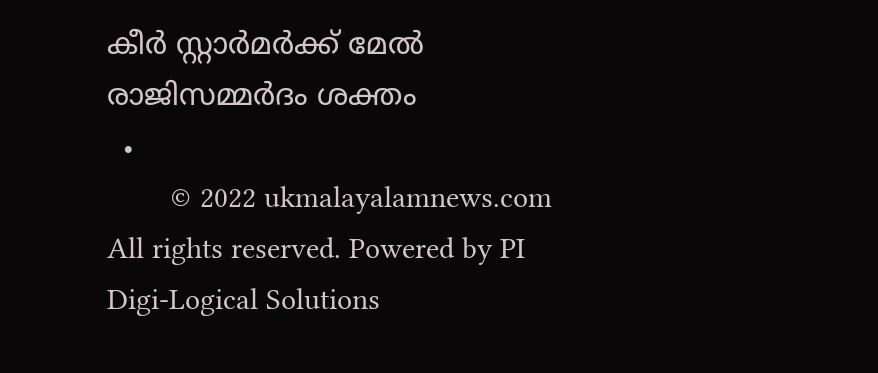കീര്‍ സ്റ്റാര്‍മര്‍ക്ക് മേല്‍ രാജിസമ്മര്‍ദം ശക്തം
  •
        © 2022 ukmalayalamnews.com All rights reserved. Powered by PI Digi-Logical Solutions